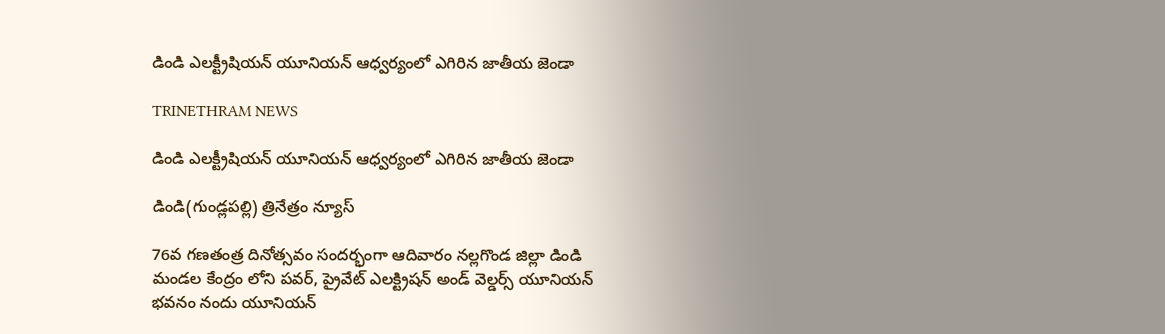డిండి ఎలక్ట్రీషియన్ యూనియన్ ఆధ్వర్యంలో ఎగిరిన జాతీయ జెండా

TRINETHRAM NEWS

డిండి ఎలక్ట్రీషియన్ యూనియన్ ఆధ్వర్యంలో ఎగిరిన జాతీయ జెండా

డిండి(గుండ్లపల్లి) త్రినేత్రం న్యూస్

76వ గణతంత్ర దినోత్సవం సందర్భంగా ఆదివారం నల్లగొండ జిల్లా డిండి మండల కేంద్రం లోని పవర్, ప్రైవేట్ ఎలక్ట్రిషన్ అండ్ వెల్డర్స్ యూనియన్ భవనం నందు యూనియన్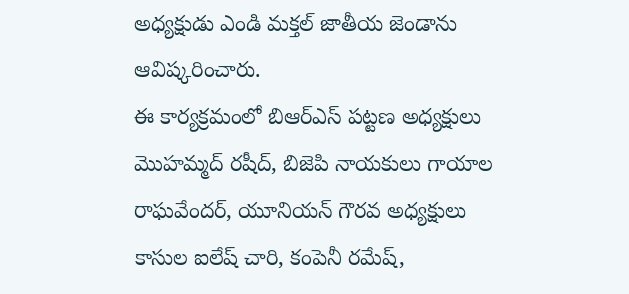అధ్యక్షుడు ఎండి మక్తల్ జాతీయ జెండాను ఆవిష్కరించారు.
ఈ కార్యక్రమంలో బిఆర్ఎస్ పట్టణ అధ్యక్షులు మొహమ్మద్ రషీద్, బిజెపి నాయకులు గాయాల రాఘవేందర్, యూనియన్ గౌరవ అధ్యక్షులు కాసుల ఐలేష్ చారి, కంపెనీ రమేష్,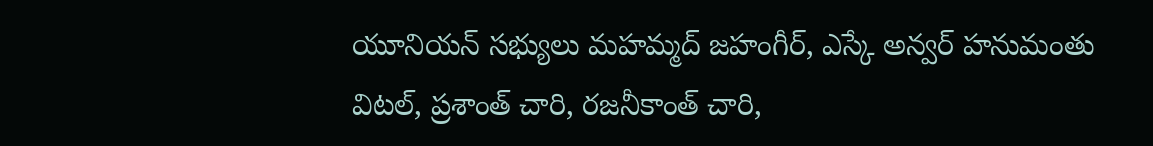యూనియన్ సభ్యులు మహమ్మద్ జహంగీర్, ఎస్కే అన్వర్ హనుమంతు విటల్, ప్రశాంత్ చారి, రజనీకాంత్ చారి,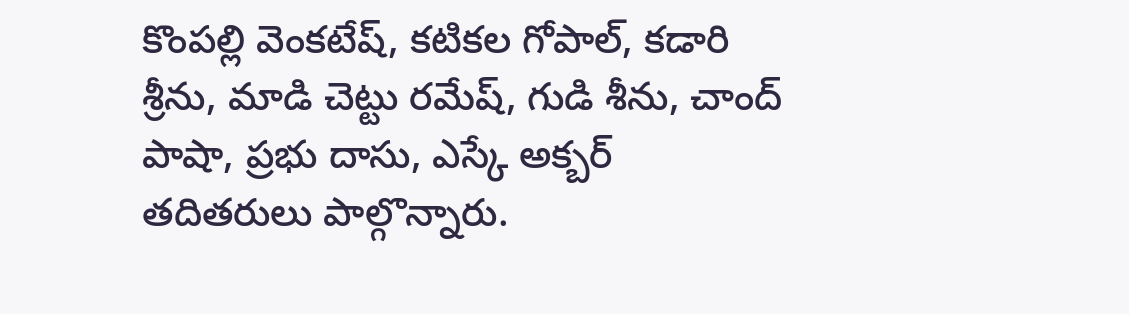కొంపల్లి వెంకటేష్, కటికల గోపాల్, కడారి శ్రీను, మాడి చెట్టు రమేష్, గుడి శీను, చాంద్ పాషా, ప్రభు దాసు, ఎస్కే అక్బర్ తదితరులు పాల్గొన్నారు.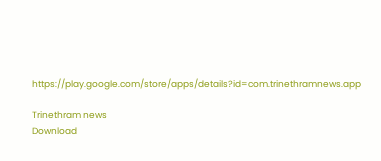https://play.google.com/store/apps/details?id=com.trinethramnews.app

Trinethram news
Download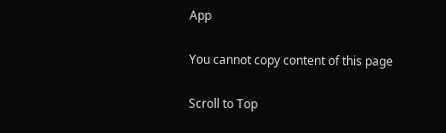App

You cannot copy content of this page

Scroll to Top